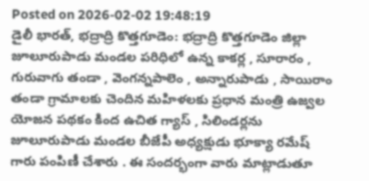Posted on 2026-02-02 19:48:19
డైలీ భారత్, భద్రాద్రి కొత్తగూడెం: భద్రాద్రి కొత్తగూడెం జిల్లా జూలూరుపాడు మండల పరిధిలో ఉన్న కాకర్ల , సూరారం , గురువాగు తండా , వెంగన్నపాలెం , అన్నారుపాడు , సాయిరాం తండా గ్రామాలకు చెందిన మహిళలకు ప్రధాన మంత్రి ఉజ్వల యోజన పథకం కింద ఉచిత గ్యాస్ , సిలిండర్లను జూలూరుపాడు మండల బీజేపీ అధ్యక్షుడు భూక్యా రమేష్ గారు పంపిణీ చేశారు . ఈ సందర్భంగా వారు మాట్లాడుతూ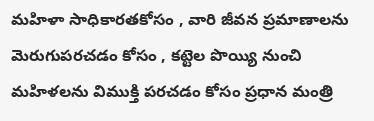మహిళా సాధికారతకోసం , వారి జీవన ప్రమాణాలను మెరుగుపరచడం కోసం , కట్టెల పొయ్యి నుంచి మహిళలను విముక్తి పరచడం కోసం ప్రధాన మంత్రి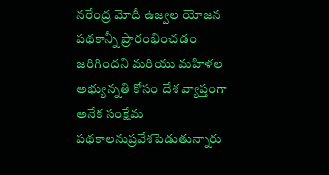నరేంద్ర మోదీ ఉజ్వల యోజన పథకాన్నీ ప్రారంభించడం జరిగిందని మరియు మహిళల అభ్యున్నతి కోసం దేశ వ్యాప్తంగా అనేక సంక్షేమ పథకాలనుప్రవేశపెడుతున్నారు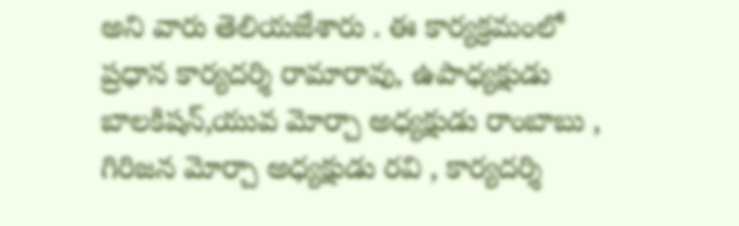అని వారు తెలియజేశారు . ఈ కార్యక్రమంలో ప్రధాన కార్యదర్శి రామారావు, ఉపాధ్యక్షుడు బాలకిషన్,యువ మోర్చా అధ్యక్షుడు రాంబాబు , గిరిజన మోర్చా అధ్యక్షుడు రవి , కార్యదర్శి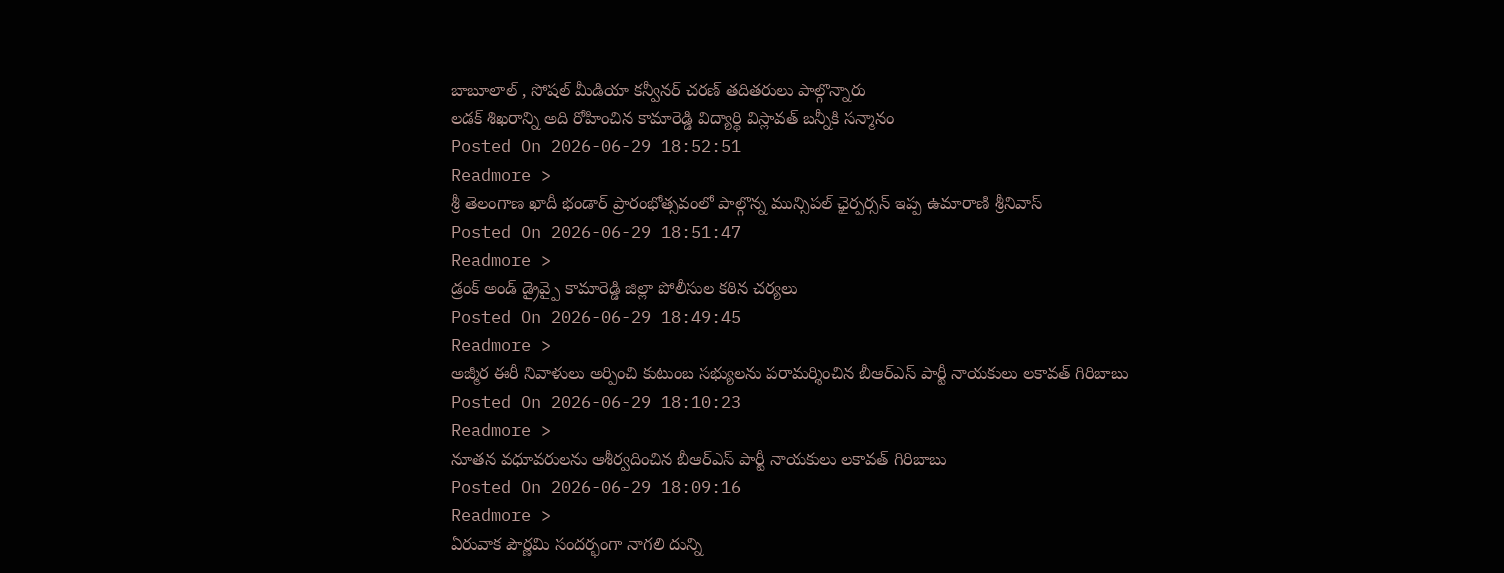బాబూలాల్ , సోషల్ మీడియా కన్వీనర్ చరణ్ తదితరులు పాల్గొన్నారు
లడక్ శిఖరాన్ని అది రోహించిన కామారెడ్డి విద్యార్థి విస్లావత్ బన్నీకి సన్మానం
Posted On 2026-06-29 18:52:51
Readmore >
శ్రీ తెలంగాణ ఖాదీ భండార్ ప్రారంభోత్సవంలో పాల్గొన్న మున్సిపల్ ఛైర్పర్సన్ ఇప్ప ఉమారాణి శ్రీనివాస్
Posted On 2026-06-29 18:51:47
Readmore >
డ్రంక్ అండ్ డ్రైవ్పై కామారెడ్డి జిల్లా పోలీసుల కఠిన చర్యలు
Posted On 2026-06-29 18:49:45
Readmore >
అజ్మీర ఈరీ నివాళులు అర్పించి కుటుంబ సభ్యులను పరామర్శించిన బీఆర్ఎస్ పార్టీ నాయకులు లకావత్ గిరిబాబు
Posted On 2026-06-29 18:10:23
Readmore >
నూతన వధూవరులను ఆశీర్వదించిన బీఆర్ఎస్ పార్టీ నాయకులు లకావత్ గిరిబాబు
Posted On 2026-06-29 18:09:16
Readmore >
ఏరువాక పౌర్ణమి సందర్భంగా నాగలి దున్ని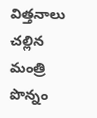విత్తనాలు చల్లిన మంత్రి పొన్నం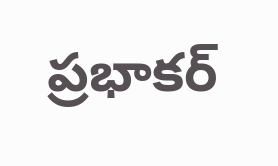ప్రభాకర్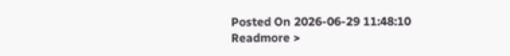Posted On 2026-06-29 11:48:10
Readmore >